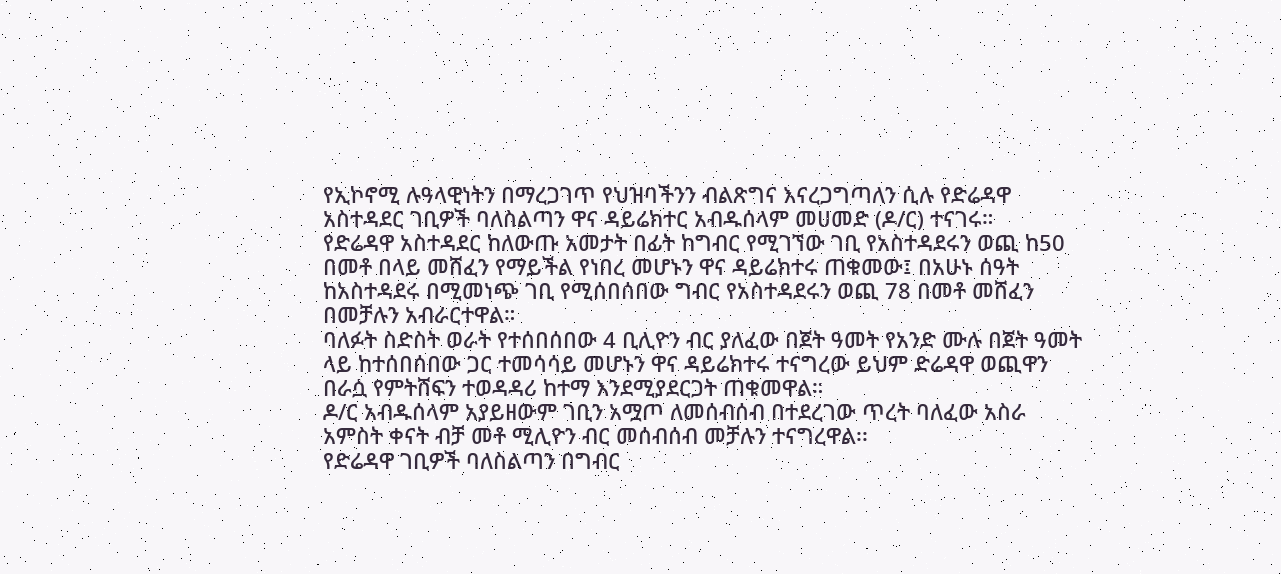የኢኮኖሚ ሉዓላዊነትን በማረጋገጥ የህዝባችንን ብልጽግና እናረጋግጣለን ሲሉ የድሬዳዋ አስተዳደር ገቢዎች ባለስልጣን ዋና ዳይሬክተር አብዱሰላም መሀመድ (ዶ/ር) ተናገሩ።
የድሬዳዋ አስተዳደር ከለውጡ አመታት በፊት ከግብር የሚገኘው ገቢ የአስተዳደሩን ወጪ ከ50 በመቶ በላይ መሸፈን የማይችል የነበረ መሆኑን ዋና ዳይሬክተሩ ጠቁመው፤ በአሁኑ ሰዓት ከአስተዳደሩ በሚመነጭ ገቢ የሚሰበሰበው ግብር የአስተዳደሩን ወጪ 78 በመቶ መሸፈን በመቻሉን አብራርተዋል።
ባለፉት ስድስት ወራት የተሰበሰበው 4 ቢሊዮን ብር ያለፈው በጀት ዓመት የአንድ ሙሉ በጀት ዓመት ላይ ከተሰበሰበው ጋር ተመሳሳይ መሆኑን ዋና ዳይሬክተሩ ተናግረው ይህም ድሬዳዋ ወጪዋን በራሷ የምትሸፍን ተወዳዳሪ ከተማ እንደሚያደርጋት ጠቁመዋል።
ዶ/ር አብዱሰላም አያይዘውም ገቢን አሟጦ ለመሰብሰብ በተደረገው ጥረት ባለፈው አስራ አምስት ቀናት ብቻ መቶ ሚሊዮን ብር መሰብሰብ መቻሉን ተናግረዋል፡፡
የድሬዳዋ ገቢዎች ባለስልጣን በግብር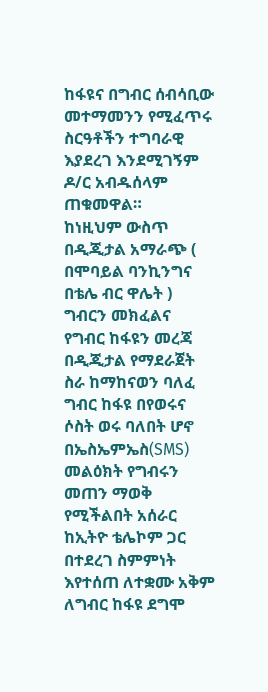ከፋዩና በግብር ሰብሳቢው መተማመንን የሚፈጥሩ ስርዓቶችን ተግባራዊ እያደረገ እንደሚገኝም ዶ/ር አብዱሰላም ጠቁመዋል።
ከነዚህም ውስጥ በዲጂታል አማራጭ ( በሞባይል ባንኪንግና በቴሌ ብር ዋሌት ) ግብርን መክፈልና የግብር ከፋዩን መረጃ በዲጂታል የማደራጀት ስራ ከማከናወን ባለፈ ግብር ከፋዩ በየወሩና ሶስት ወሩ ባለበት ሆኖ በኤስኤምኤስ(SMS) መልዕክት የግብሩን መጠን ማወቅ የሚችልበት አሰራር ከኢትዮ ቴሌኮም ጋር በተደረገ ስምምነት እየተሰጠ ለተቋሙ አቅም ለግብር ከፋዩ ደግሞ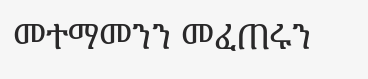መተማመንን መፈጠሩን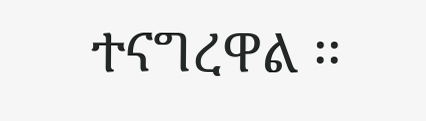ተናግረዋል ፡፡